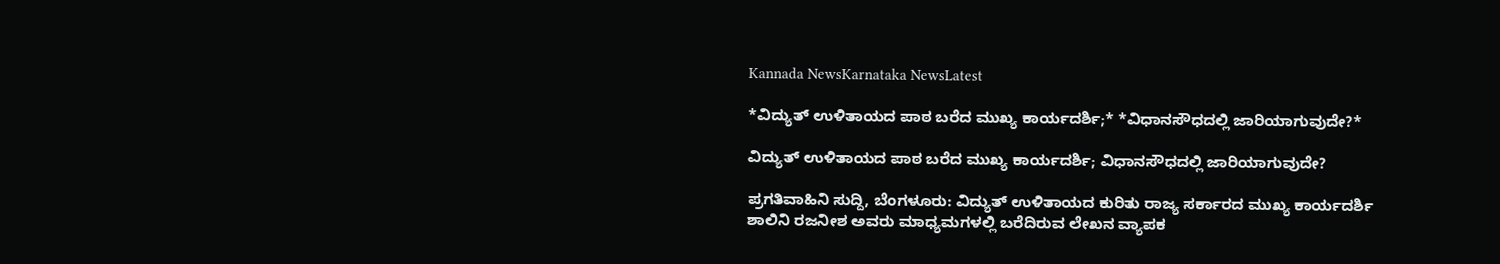Kannada NewsKarnataka NewsLatest

*ವಿದ್ಯುತ್ ಉಳಿತಾಯದ ಪಾಠ ಬರೆದ ಮುಖ್ಯ ಕಾರ್ಯದರ್ಶಿ;* *ವಿಧಾನಸೌಧದಲ್ಲಿ ಜಾರಿಯಾಗುವುದೇ?*

ವಿದ್ಯುತ್ ಉಳಿತಾಯದ ಪಾಠ ಬರೆದ ಮುಖ್ಯ ಕಾರ್ಯದರ್ಶಿ; ವಿಧಾನಸೌಧದಲ್ಲಿ ಜಾರಿಯಾಗುವುದೇ?

ಪ್ರಗತಿವಾಹಿನಿ ಸುದ್ದಿ, ಬೆಂಗಳೂರು: ವಿದ್ಯುತ್ ಉಳಿತಾಯದ ಕುರಿತು ರಾಜ್ಯ ಸರ್ಕಾರದ ಮುಖ್ಯ ಕಾರ್ಯದರ್ಶಿ ಶಾಲಿನಿ ರಜನೀಶ ಅವರು ಮಾಧ್ಯಮಗಳಲ್ಲಿ ಬರೆದಿರುವ ಲೇಖನ ವ್ಯಾಪಕ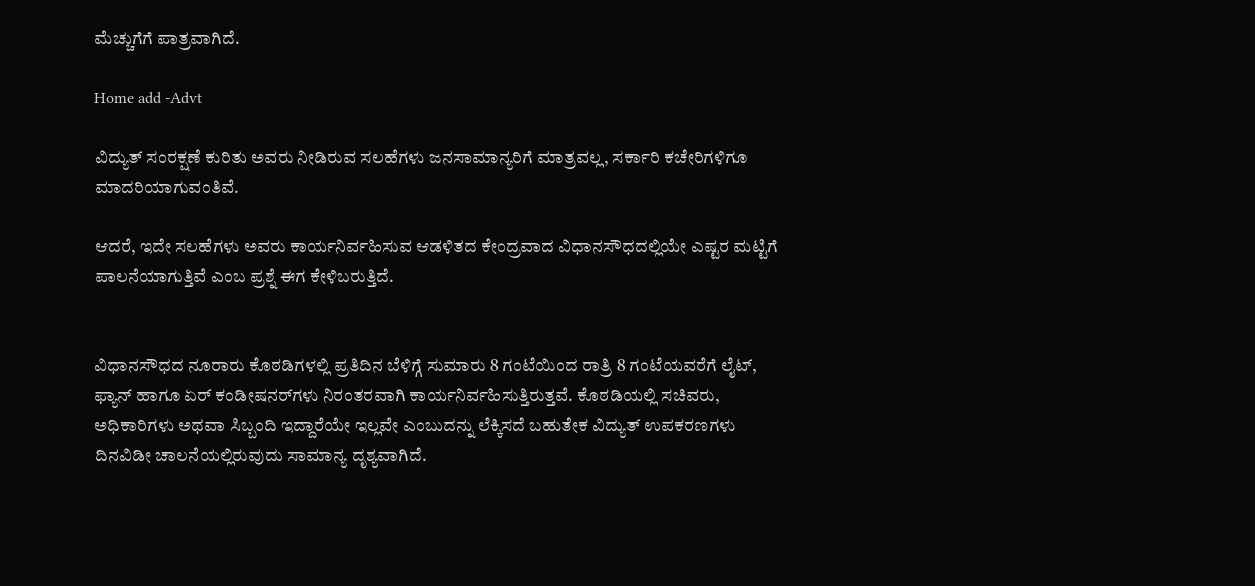ಮೆಚ್ಚುಗೆಗೆ ಪಾತ್ರವಾಗಿದೆ.

Home add -Advt

ವಿದ್ಯುತ್ ಸಂರಕ್ಷಣೆ ಕುರಿತು ಅವರು ನೀಡಿರುವ ಸಲಹೆಗಳು ಜನಸಾಮಾನ್ಯರಿಗೆ ಮಾತ್ರವಲ್ಲ, ಸರ್ಕಾರಿ ಕಚೇರಿಗಳಿಗೂ ಮಾದರಿಯಾಗುವಂತಿವೆ.

ಆದರೆ, ಇದೇ ಸಲಹೆಗಳು ಅವರು ಕಾರ್ಯನಿರ್ವಹಿಸುವ ಆಡಳಿತದ ಕೇಂದ್ರವಾದ ವಿಧಾನಸೌಧದಲ್ಲಿಯೇ ಎಷ್ಟರ ಮಟ್ಟಿಗೆ ಪಾಲನೆಯಾಗುತ್ತಿವೆ ಎಂಬ ಪ್ರಶ್ನೆ ಈಗ ಕೇಳಿಬರುತ್ತಿದೆ.


ವಿಧಾನಸೌಧದ ನೂರಾರು ಕೊಠಡಿಗಳಲ್ಲಿ ಪ್ರತಿದಿನ ಬೆಳಿಗ್ಗೆ ಸುಮಾರು 8 ಗಂಟೆಯಿಂದ ರಾತ್ರಿ 8 ಗಂಟೆಯವರೆಗೆ ಲೈಟ್, ಫ್ಯಾನ್ ಹಾಗೂ ಏರ್ ಕಂಡೀಷನರ್‌ಗಳು ನಿರಂತರವಾಗಿ ಕಾರ್ಯನಿರ್ವಹಿಸುತ್ತಿರುತ್ತವೆ. ಕೊಠಡಿಯಲ್ಲಿ ಸಚಿವರು, ಅಧಿಕಾರಿಗಳು ಅಥವಾ ಸಿಬ್ಬಂದಿ ಇದ್ದಾರೆಯೇ ಇಲ್ಲವೇ ಎಂಬುದನ್ನು ಲೆಕ್ಕಿಸದೆ ಬಹುತೇಕ ವಿದ್ಯುತ್ ಉಪಕರಣಗಳು ದಿನವಿಡೀ ಚಾಲನೆಯಲ್ಲಿರುವುದು ಸಾಮಾನ್ಯ ದೃಶ್ಯವಾಗಿದೆ.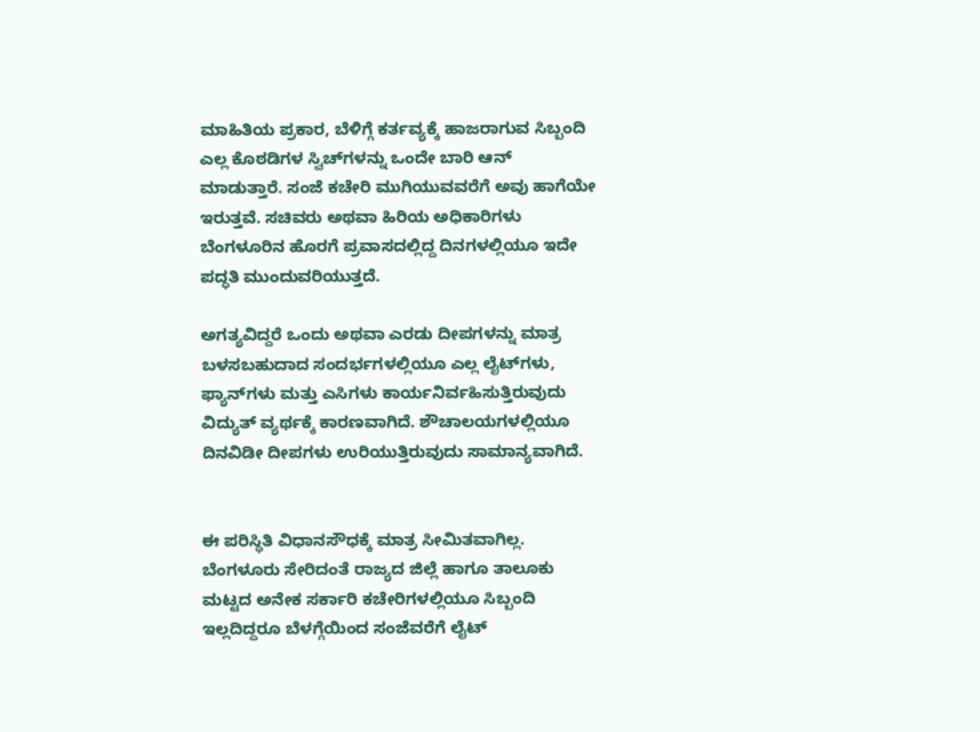ಮಾಹಿತಿಯ ಪ್ರಕಾರ, ಬೆಳಿಗ್ಗೆ ಕರ್ತವ್ಯಕ್ಕೆ ಹಾಜರಾಗುವ ಸಿಬ್ಬಂದಿ ಎಲ್ಲ ಕೊಠಡಿಗಳ ಸ್ವಿಚ್‌ಗಳನ್ನು ಒಂದೇ ಬಾರಿ ಆನ್ ಮಾಡುತ್ತಾರೆ. ಸಂಜೆ ಕಚೇರಿ ಮುಗಿಯುವವರೆಗೆ ಅವು ಹಾಗೆಯೇ ಇರುತ್ತವೆ. ಸಚಿವರು ಅಥವಾ ಹಿರಿಯ ಅಧಿಕಾರಿಗಳು ಬೆಂಗಳೂರಿನ ಹೊರಗೆ ಪ್ರವಾಸದಲ್ಲಿದ್ದ ದಿನಗಳಲ್ಲಿಯೂ ಇದೇ ಪದ್ಧತಿ ಮುಂದುವರಿಯುತ್ತದೆ.

ಅಗತ್ಯವಿದ್ದರೆ ಒಂದು ಅಥವಾ ಎರಡು ದೀಪಗಳನ್ನು ಮಾತ್ರ ಬಳಸಬಹುದಾದ ಸಂದರ್ಭಗಳಲ್ಲಿಯೂ ಎಲ್ಲ ಲೈಟ್‌ಗಳು, ಫ್ಯಾನ್‌ಗಳು ಮತ್ತು ಎಸಿಗಳು ಕಾರ್ಯನಿರ್ವಹಿಸುತ್ತಿರುವುದು ವಿದ್ಯುತ್ ವ್ಯರ್ಥಕ್ಕೆ ಕಾರಣವಾಗಿದೆ. ಶೌಚಾಲಯಗಳಲ್ಲಿಯೂ ದಿನವಿಡೀ ದೀಪಗಳು ಉರಿಯುತ್ತಿರುವುದು ಸಾಮಾನ್ಯವಾಗಿದೆ.


ಈ ಪರಿಸ್ಥಿತಿ ವಿಧಾನಸೌಧಕ್ಕೆ ಮಾತ್ರ ಸೀಮಿತವಾಗಿಲ್ಲ. ಬೆಂಗಳೂರು ಸೇರಿದಂತೆ ರಾಜ್ಯದ ಜಿಲ್ಲೆ ಹಾಗೂ ತಾಲೂಕು ಮಟ್ಟದ ಅನೇಕ ಸರ್ಕಾರಿ ಕಚೇರಿಗಳಲ್ಲಿಯೂ ಸಿಬ್ಬಂದಿ ಇಲ್ಲದಿದ್ದರೂ ಬೆಳಗ್ಗೆಯಿಂದ ಸಂಜೆವರೆಗೆ ಲೈಟ್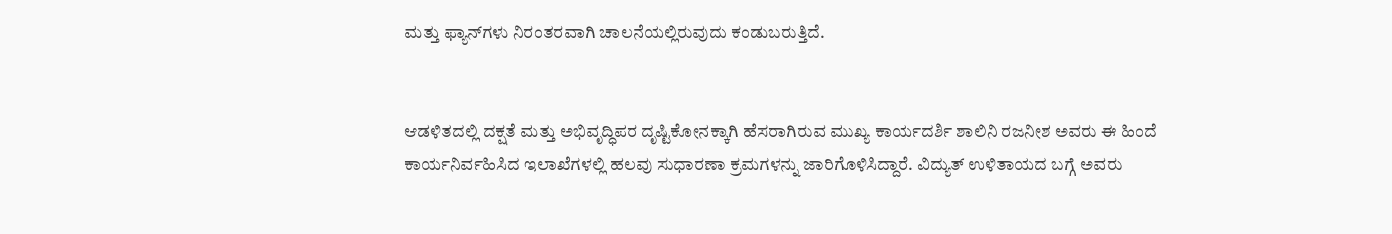ಮತ್ತು ಫ್ಯಾನ್‌ಗಳು ನಿರಂತರವಾಗಿ ಚಾಲನೆಯಲ್ಲಿರುವುದು ಕಂಡುಬರುತ್ತಿದೆ.


ಆಡಳಿತದಲ್ಲಿ ದಕ್ಷತೆ ಮತ್ತು ಅಭಿವೃದ್ಧಿಪರ ದೃಷ್ಟಿಕೋನಕ್ಕಾಗಿ ಹೆಸರಾಗಿರುವ ಮುಖ್ಯ ಕಾರ್ಯದರ್ಶಿ ಶಾಲಿನಿ ರಜನೀಶ ಅವರು ಈ ಹಿಂದೆ ಕಾರ್ಯನಿರ್ವಹಿಸಿದ ಇಲಾಖೆಗಳಲ್ಲಿ ಹಲವು ಸುಧಾರಣಾ ಕ್ರಮಗಳನ್ನು ಜಾರಿಗೊಳಿಸಿದ್ದಾರೆ. ವಿದ್ಯುತ್ ಉಳಿತಾಯದ ಬಗ್ಗೆ ಅವರು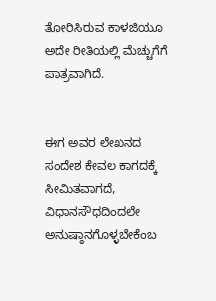ತೋರಿಸಿರುವ ಕಾಳಜಿಯೂ ಅದೇ ರೀತಿಯಲ್ಲಿ ಮೆಚ್ಚುಗೆಗೆ ಪಾತ್ರವಾಗಿದೆ.


ಈಗ ಅವರ ಲೇಖನದ ಸಂದೇಶ ಕೇವಲ ಕಾಗದಕ್ಕೆ ಸೀಮಿತವಾಗದೆ, ವಿಧಾನಸೌಧದಿಂದಲೇ ಅನುಷ್ಠಾನಗೊಳ್ಳಬೇಕೆಂಬ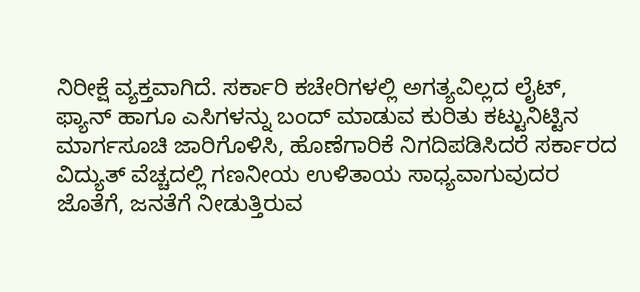ನಿರೀಕ್ಷೆ ವ್ಯಕ್ತವಾಗಿದೆ. ಸರ್ಕಾರಿ ಕಚೇರಿಗಳಲ್ಲಿ ಅಗತ್ಯವಿಲ್ಲದ ಲೈಟ್, ಫ್ಯಾನ್ ಹಾಗೂ ಎಸಿಗಳನ್ನು ಬಂದ್ ಮಾಡುವ ಕುರಿತು ಕಟ್ಟುನಿಟ್ಟಿನ ಮಾರ್ಗಸೂಚಿ ಜಾರಿಗೊಳಿಸಿ, ಹೊಣೆಗಾರಿಕೆ ನಿಗದಿಪಡಿಸಿದರೆ ಸರ್ಕಾರದ ವಿದ್ಯುತ್ ವೆಚ್ಚದಲ್ಲಿ ಗಣನೀಯ ಉಳಿತಾಯ ಸಾಧ್ಯವಾಗುವುದರ ಜೊತೆಗೆ, ಜನತೆಗೆ ನೀಡುತ್ತಿರುವ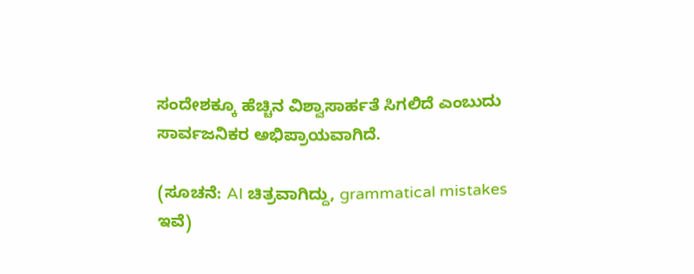ಸಂದೇಶಕ್ಕೂ ಹೆಚ್ಚಿನ ವಿಶ್ವಾಸಾರ್ಹತೆ ಸಿಗಲಿದೆ ಎಂಬುದು ಸಾರ್ವಜನಿಕರ ಅಭಿಪ್ರಾಯವಾಗಿದೆ.

(ಸೂಚನೆ: AI ಚಿತ್ರವಾಗಿದ್ದು, grammatical mistakes ಇವೆ)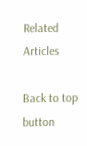Related Articles

Back to top button